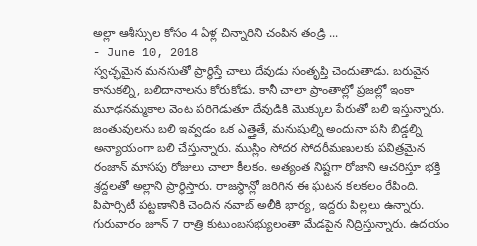అల్లా ఆశీస్సుల కోసం 4 ఏళ్ల చిన్నారిని చంపిన తండ్రి ...
- June 10, 2018
స్వచ్ఛమైన మనసుతో ప్రార్థిస్తే చాలు దేవుడు సంతృప్తి చెందుతాడు. బరువైన కానుకల్ని, బలిదానాలను కోరుకోడు. కానీ చాలా ప్రాంతాల్లో ప్రజల్లో ఇంకా మూఢనమ్మకాల వెంట పరిగెడుతూ దేవుడికి మొక్కుల పేరుతో బలి ఇస్తున్నారు. జంతువులను బలి ఇవ్వడం ఒక ఎత్తైతే, మనుషుల్ని అందునా పసి బిడ్డల్ని అన్యాయంగా బలి చేస్తున్నారు. ముస్లిం సోదర సోదరీమణులకు పవిత్రమైన రంజాన్ మాసపు రోజులు చాలా కీలకం. అత్యంత నిష్టగా రోజాని ఆచరిస్తూ భక్తి శ్రద్దలతో అల్లాని ప్రార్థిస్తారు. రాజస్థాన్లో జరిగిన ఈ ఘటన కలకలం రేపింది. పిపార్సిటీ పట్టణానికి చెందిన నవాబ్ అలీకి భార్య, ఇద్దరు పిల్లలు ఉన్నారు. గురువారం జూన్ 7 రాత్రి కుటుంబసభ్యులంతా మేడపైన నిద్రిస్తున్నారు. ఉదయం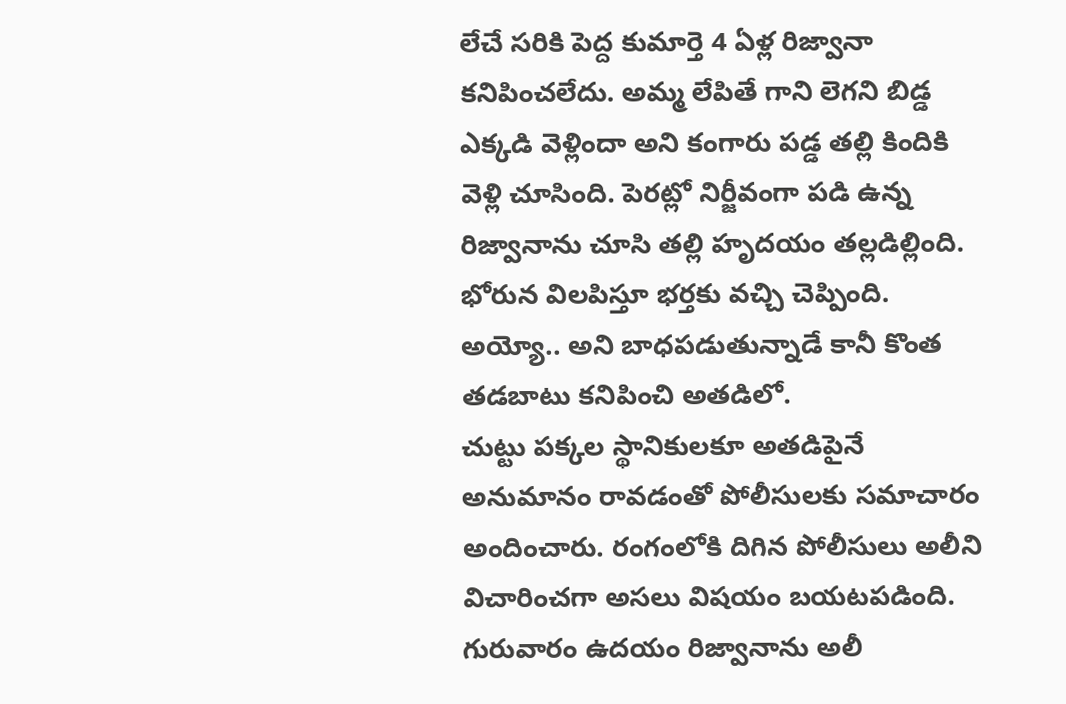లేచే సరికి పెద్ద కుమార్తె 4 ఏళ్ల రిజ్వానా కనిపించలేదు. అమ్మ లేపితే గాని లెగని బిడ్డ ఎక్కడి వెళ్లిందా అని కంగారు పడ్డ తల్లి కిందికి వెళ్లి చూసింది. పెరట్లో నిర్జీవంగా పడి ఉన్న రిజ్వానాను చూసి తల్లి హృదయం తల్లడిల్లింది. భోరున విలపిస్తూ భర్తకు వచ్చి చెప్పింది. అయ్యో.. అని బాధపడుతున్నాడే కానీ కొంత తడబాటు కనిపించి అతడిలో.
చుట్టు పక్కల స్థానికులకూ అతడిపైనే అనుమానం రావడంతో పోలీసులకు సమాచారం అందించారు. రంగంలోకి దిగిన పోలీసులు అలీని విచారించగా అసలు విషయం బయటపడింది. గురువారం ఉదయం రిజ్వానాను అలీ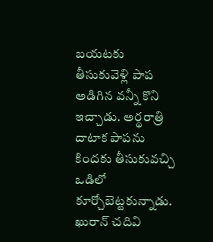బయటకు తీసుకువెళ్లి పాప అడిగిన వన్నీ కొని ఇచ్చాడు. అర్థరాత్రి దాటాక పాపను కిందకు తీసుకువచ్చి ఒడిలో కూర్చోబెట్టకున్నాడు. ఖురాన్ చదివి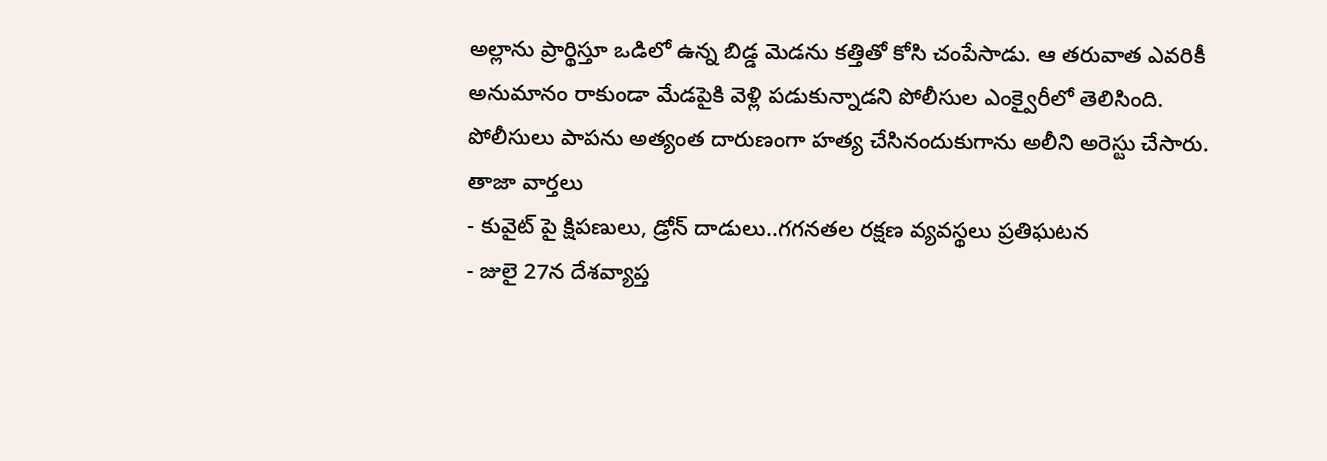అల్లాను ప్రార్థిస్తూ ఒడిలో ఉన్న బిడ్డ మెడను కత్తితో కోసి చంపేసాడు. ఆ తరువాత ఎవరికీ అనుమానం రాకుండా మేడపైకి వెళ్లి పడుకున్నాడని పోలీసుల ఎంక్వైరీలో తెలిసింది. పోలీసులు పాపను అత్యంత దారుణంగా హత్య చేసినందుకుగాను అలీని అరెస్టు చేసారు.
తాజా వార్తలు
- కువైట్ పై క్షిపణులు, డ్రోన్ దాడులు..గగనతల రక్షణ వ్యవస్థలు ప్రతిఘటన
- జులై 27న దేశవ్యాప్త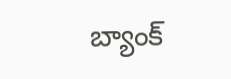బ్యాంక్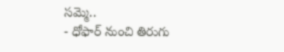సమ్మె..
- ధోఫార్ నుంచి తిరుగు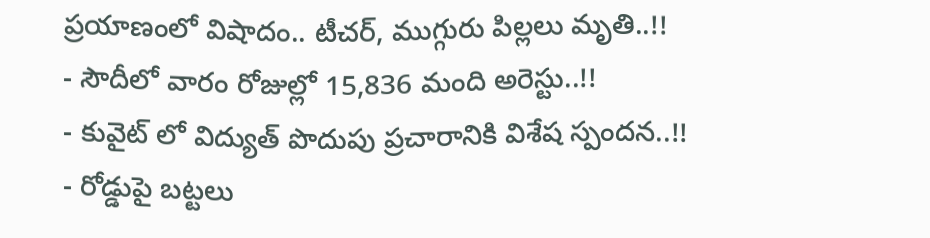ప్రయాణంలో విషాదం.. టీచర్, ముగ్గురు పిల్లలు మృతి..!!
- సౌదీలో వారం రోజుల్లో 15,836 మంది అరెస్టు..!!
- కువైట్ లో విద్యుత్ పొదుపు ప్రచారానికి విశేష స్పందన..!!
- రోడ్డుపై బట్టలు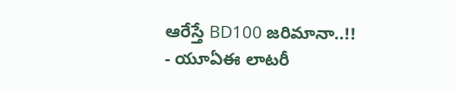ఆరేస్తే BD100 జరిమానా..!!
- యూఏఈ లాటరీ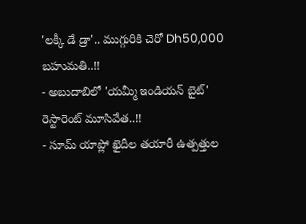'లక్కీ డే డ్రా'.. ముగ్గురికి చెరో Dh50,000 బహుమతి..!!
- అబుదాబిలో 'యమ్మీ ఇండియన్ బైట్' రెస్టారెంట్ మూసివేత..!!
- సూమ్ యాప్లో ఖైదీల తయారీ ఉత్పత్తుల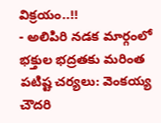విక్రయం..!!
- అలిపిరి నడక మార్గంలో భక్తుల భద్రతకు మరింత పటిష్ట చర్యలు: వెంకయ్య చౌదరి